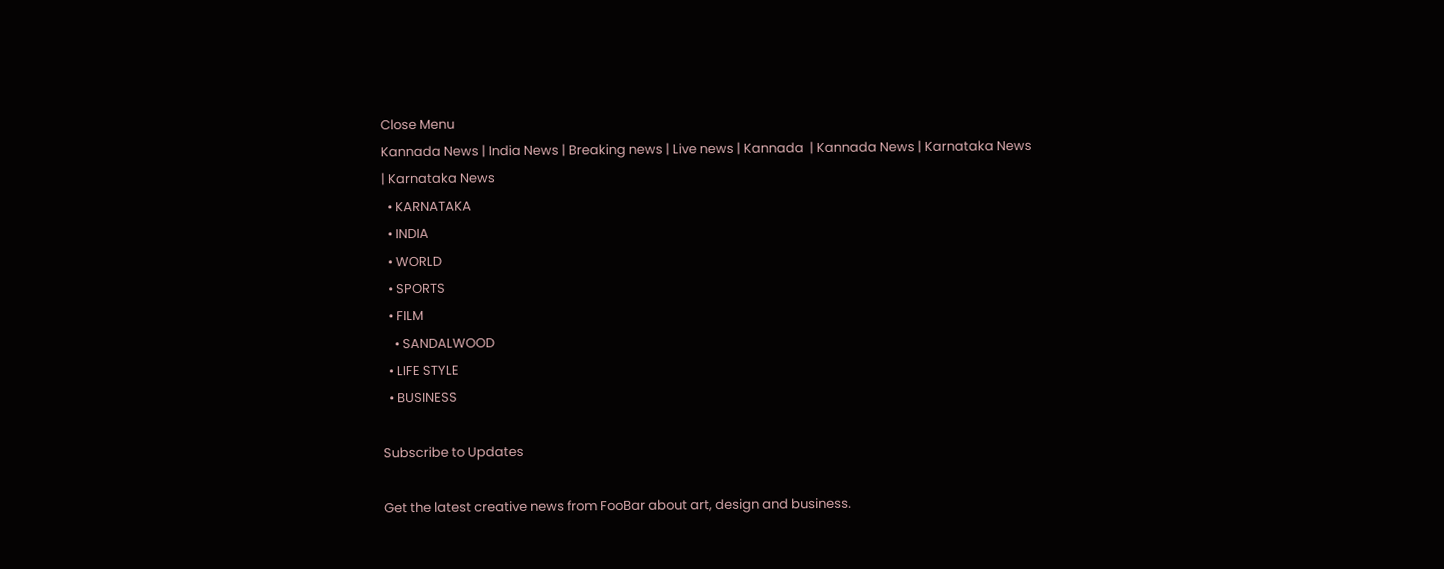Close Menu
Kannada News | India News | Breaking news | Live news | Kannada  | Kannada News | Karnataka News | Karnataka News
  • KARNATAKA
  • INDIA
  • WORLD
  • SPORTS
  • FILM
    • SANDALWOOD
  • LIFE STYLE
  • BUSINESS

Subscribe to Updates

Get the latest creative news from FooBar about art, design and business.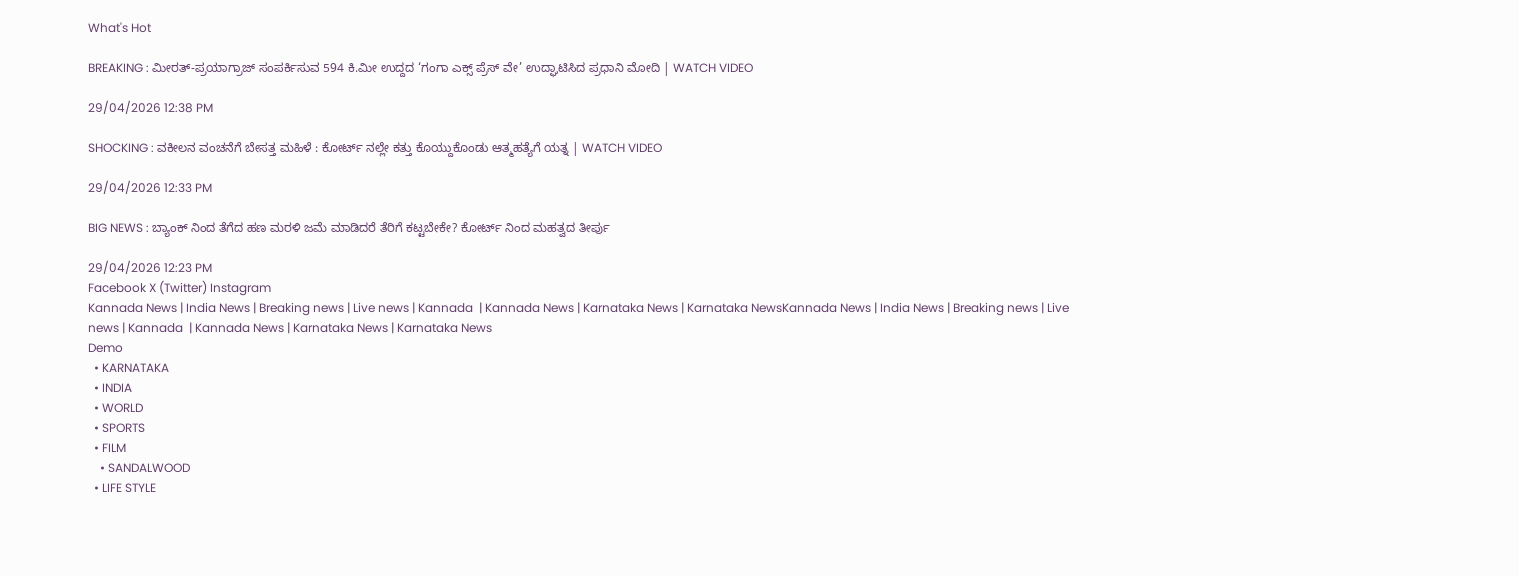What's Hot

BREAKING : ಮೀರತ್-ಪ್ರಯಾಗ್ರಾಜ್ ಸಂಪರ್ಕಿಸುವ 594 ಕಿ.ಮೀ ಉದ್ದದ ‘ಗಂಗಾ ಎಕ್ಸ್ ಪ್ರೆಸ್ ವೇ’ ಉದ್ಘಾಟಿಸಿದ ಪ್ರಧಾನಿ ಮೋದಿ | WATCH VIDEO

29/04/2026 12:38 PM

SHOCKING : ವಕೀಲನ ವಂಚನೆಗೆ ಬೇಸತ್ತ ಮಹಿಳೆ : ಕೋರ್ಟ್ ನಲ್ಲೇ ಕತ್ತು ಕೊಯ್ದುಕೊಂಡು ಆತ್ಮಹತ್ಯೆಗೆ ಯತ್ನ | WATCH VIDEO

29/04/2026 12:33 PM

BIG NEWS : ಬ್ಯಾಂಕ್ ನಿಂದ ತೆಗೆದ ಹಣ ಮರಳಿ ಜಮೆ ಮಾಡಿದರೆ ತೆರಿಗೆ ಕಟ್ಟಬೇಕೇ? ಕೋರ್ಟ್ ನಿಂದ ಮಹತ್ವದ ತೀರ್ಪು

29/04/2026 12:23 PM
Facebook X (Twitter) Instagram
Kannada News | India News | Breaking news | Live news | Kannada  | Kannada News | Karnataka News | Karnataka NewsKannada News | India News | Breaking news | Live news | Kannada  | Kannada News | Karnataka News | Karnataka News
Demo
  • KARNATAKA
  • INDIA
  • WORLD
  • SPORTS
  • FILM
    • SANDALWOOD
  • LIFE STYLE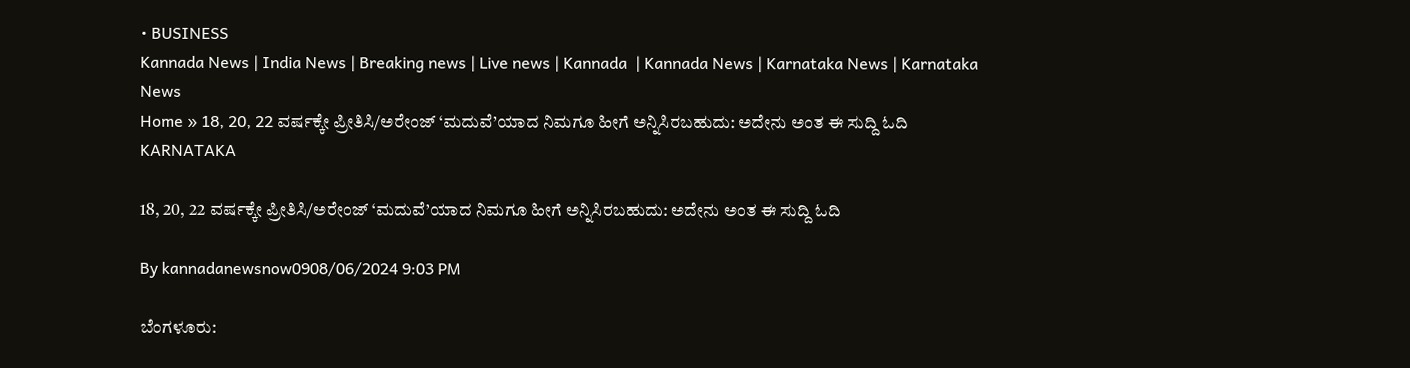• BUSINESS
Kannada News | India News | Breaking news | Live news | Kannada  | Kannada News | Karnataka News | Karnataka News
Home » 18, 20, 22 ವರ್ಷಕ್ಕೇ ಪ್ರೀತಿಸಿ/ಅರೇಂಜ್ ‘ಮದುವೆ’ಯಾದ ನಿಮಗೂ ಹೀಗೆ ಅನ್ನಿಸಿರಬಹುದು: ಅದೇನು ಅಂತ ಈ ಸುದ್ದಿ ಓದಿ
KARNATAKA

18, 20, 22 ವರ್ಷಕ್ಕೇ ಪ್ರೀತಿಸಿ/ಅರೇಂಜ್ ‘ಮದುವೆ’ಯಾದ ನಿಮಗೂ ಹೀಗೆ ಅನ್ನಿಸಿರಬಹುದು: ಅದೇನು ಅಂತ ಈ ಸುದ್ದಿ ಓದಿ

By kannadanewsnow0908/06/2024 9:03 PM

ಬೆಂಗಳೂರು: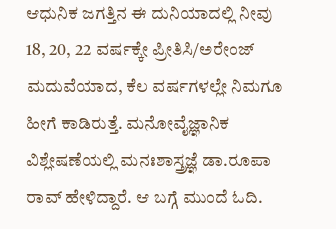ಆಧುನಿಕ ಜಗತ್ತಿನ ಈ ದುನಿಯಾದಲ್ಲಿ ನೀವು 18, 20, 22 ವರ್ಷಕ್ಕೇ ಪ್ರೀತಿಸಿ/ಅರೇಂಜ್ ಮದುವೆಯಾದ, ಕೆಲ ವರ್ಷಗಳಲ್ಲೇ ನಿಮಗೂ ಹೀಗೆ ಕಾಡಿರುತ್ತೆ. ಮನೋವೈಜ್ಞಾನಿಕ ವಿಶ್ಲೇಷಣೆಯಲ್ಲಿ ಮನಃಶಾಸ್ತ್ರಜ್ಞೆ ಡಾ.ರೂಪಾ ರಾವ್ ಹೇಳಿದ್ದಾರೆ. ಆ ಬಗ್ಗೆ ಮುಂದೆ ಓದಿ.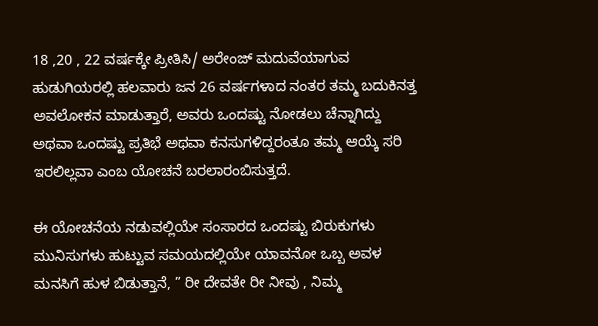18 ,20 , 22 ವರ್ಷಕ್ಕೇ ಪ್ರೀತಿಸಿ/ ಅರೇಂಜ್ ಮದುವೆಯಾಗುವ ಹುಡುಗಿಯರಲ್ಲಿ ಹಲವಾರು ಜನ 26 ವರ್ಷಗಳಾದ ನಂತರ ತಮ್ಮ‌ ಬದುಕಿನತ್ತ ಅವಲೋಕನ ಮಾಡುತ್ತಾರೆ, ಅವರು ಒಂದಷ್ಟು ನೋಡಲು ಚೆನ್ನಾಗಿದ್ದು ಅಥವಾ ಒಂದಷ್ಟು ಪ್ರತಿಭೆ ಅಥವಾ ಕನಸುಗಳಿದ್ದರಂತೂ ತಮ್ಮ‌ ಆಯ್ಕೆ ಸರಿ ಇರಲಿಲ್ಲವಾ ಎಂಬ ಯೋಚನೆ ಬರಲಾರಂಬಿಸುತ್ತದೆ.

ಈ ಯೋಚನೆಯ ನಡುವಲ್ಲಿಯೇ ಸಂಸಾರದ ಒಂದಷ್ಟು ಬಿರುಕುಗಳು ಮುನಿಸುಗಳು ಹುಟ್ಟುವ ಸಮಯದಲ್ಲಿಯೇ ಯಾವನೋ ಒಬ್ಬ ಅವಳ‌ ಮನಸಿಗೆ ಹುಳ‌ ಬಿಡುತ್ತಾನೆ, ” ರೀ ದೇವತೇ ರೀ ನೀವು , ನಿಮ್ಮ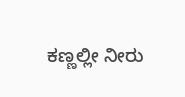ಕಣ್ಣಲ್ಲೀ ನೀರು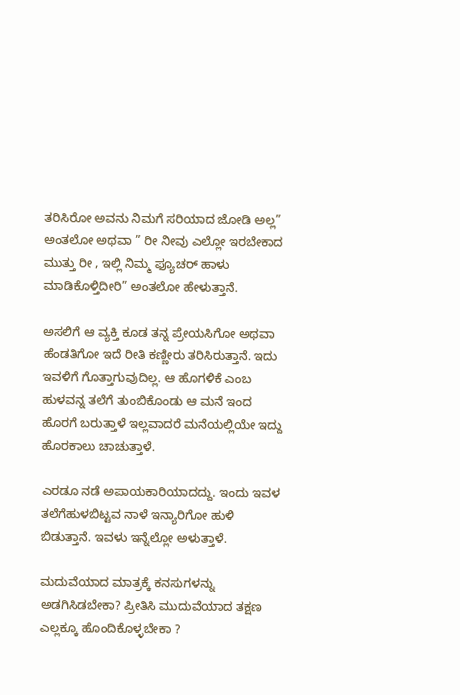ತರಿಸಿರೋ ಅವನು ನಿಮಗೆ ಸರಿಯಾದ ಜೋಡಿ ಅಲ್ಲ” ಅಂತಲೋ ಅಥವಾ ” ರೀ ನೀವು ಎಲ್ಲೋ ಇರಬೇಕಾದ ಮುತ್ತು ರೀ , ಇಲ್ಲಿ ನಿಮ್ಮ ಫ್ಯೂಚರ್ ಹಾಳು ಮಾಡಿಕೊಳ್ತಿದೀರಿ” ಅಂತಲೋ ಹೇಳುತ್ತಾನೆ‌.

ಅಸಲಿಗೆ ಆ ವ್ಯಕ್ತಿ ಕೂಡ ತನ್ನ ಪ್ರೇಯಸಿಗೋ ಅಥವಾ ಹೆಂಡತಿಗೋ ಇದೆ ರೀತಿ ಕಣ್ಣೀರು ತರಿಸಿರುತ್ತಾನೆ. ಇದು ಇವಳಿಗೆ ಗೊತ್ತಾಗುವುದಿಲ್ಲ. ಆ ಹೊಗಳಿಕೆ ಎಂಬ ಹುಳವನ್ನ ತಲೆಗೆ ತುಂಬಿಕೊಂಡು ಆ ಮನೆ ಇಂದ ಹೊರಗೆ ಬರುತ್ತಾಳೆ ಇಲ್ಲವಾದರೆ ಮನೆಯಲ್ಲಿಯೇ ಇದ್ದು ಹೊರಕಾಲು ಚಾಚುತ್ತಾಳೆ.

ಎರಡೂ‌ ನಡೆ ಅಪಾಯಕಾರಿಯಾದದ್ದು. ಇಂದು ಇವಳ‌ ತಲೆಗೆ‌ಹುಳ‌ಬಿಟ್ಟವ ನಾಳೆ ಇನ್ಯಾರಿಗೋ ಹುಳಿ ಬಿಡುತ್ತಾನೆ. ಇವಳು ಇನ್ನೆಲ್ಲೋ ಅಳುತ್ತಾಳೆ.

ಮದುವೆಯಾದ ಮಾತ್ರಕ್ಕೆ ಕನಸುಗಳನ್ನು ಅಡಗಿಸಿಡಬೇಕಾ? ಪ್ರೀತಿಸಿ ಮುದುವೆಯಾದ ತಕ್ಷಣ ಎಲ್ಲಕ್ಕೂ ಹೊಂದಿಕೊಳ್ಳಬೇಕಾ ?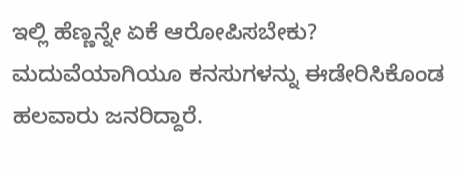ಇಲ್ಲಿ ಹೆಣ್ಣನ್ನೇ ಏಕೆ ಆರೋಪಿಸಬೇಕು? ಮದುವೆಯಾಗಿಯೂ ಕನಸುಗಳನ್ನು ಈಡೇರಿಸಿಕೊಂಡ ಹಲವಾರು ಜನರಿದ್ದಾರೆ‌.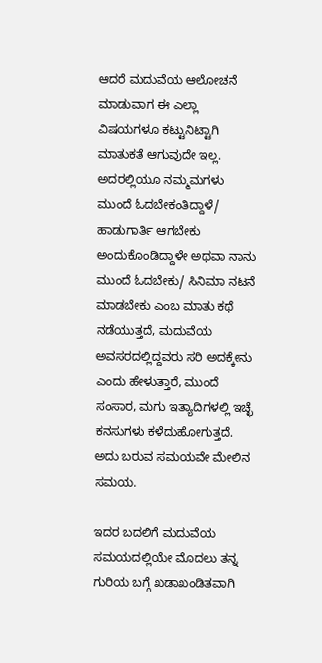ಆದರೆ ಮದುವೆಯ ಆಲೋಚನೆ ಮಾಡುವಾಗ ಈ ಎಲ್ಲಾ ವಿಷಯಗಳೂ ಕಟ್ಟುನಿಟ್ಟಾಗಿ ಮಾತುಕತೆ ಆಗುವುದೇ ಇಲ್ಲ. ಅದರಲ್ಲಿಯೂ ನಮ್ಮ‌ಮಗಳು ಮುಂದೆ ಓದಬೇಕಂತಿದ್ದಾಳೆ/ ಹಾಡುಗಾರ್ತಿ ಆಗಬೇಕು ಅಂದುಕೊಂಡಿದ್ದಾಳೇ‌ ಅಥವಾ ನಾನು ಮುಂದೆ ಓದಬೇಕು/ ಸಿನಿಮಾ ನಟನೆ ಮಾಡಬೇಕು ಎಂಬ ಮಾತು ಕಥೆ ನಡೆಯುತ್ತದೆ‌, ಮದುವೆಯ ಅವಸರದಲ್ಲಿದ್ದವರು ಸರಿ ಅದಕ್ಕೇನು ಎಂದು ಹೇಳುತ್ತಾರೆ, ಮುಂದೆ ಸಂಸಾರ, ಮಗು ಇತ್ಯಾದಿಗಳಲ್ಲಿ ಇಚ್ಛೆ ಕನಸುಗಳು‌ ಕಳೆದುಹೋಗುತ್ತದೆ. ಅದು ಬರುವ ಸಮಯವೇ‌ ಮೇಲಿನ ಸಮಯ.

ಇದರ ಬದಲಿಗೆ ಮದುವೆಯ ಸಮಯದಲ್ಲಿಯೇ‌ ಮೊದಲು ತನ್ನ ಗುರಿಯ ಬಗ್ಗೆ ಖಡಾಖಂಡಿತವಾಗಿ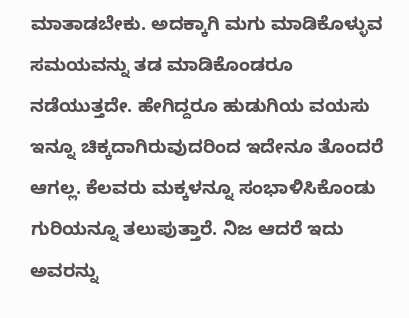ಮಾತಾಡಬೇಕು. ಅದಕ್ಕಾಗಿ ಮಗು ಮಾಡಿಕೊಳ್ಳುವ ಸಮಯವನ್ನು ತಡ ಮಾಡಿಕೊಂಡರೂ ನಡೆಯುತ್ತದೇ. ಹೇಗಿದ್ದರೂ ಹುಡುಗಿಯ ವಯಸು ಇನ್ನೂ ಚಿಕ್ಕದಾಗಿರುವುದರಿಂದ ಇದೇನೂ ತೊಂದರೆ ಆಗಲ್ಲ. ಕೆಲವರು ಮಕ್ಕಳನ್ನೂ ಸಂಭಾಳಿಸಿಕೊಂಡು ಗುರಿಯನ್ನೂ ತಲುಪುತ್ತಾರೆ. ನಿಜ ಆದರೆ ಇದು ಅವರನ್ನು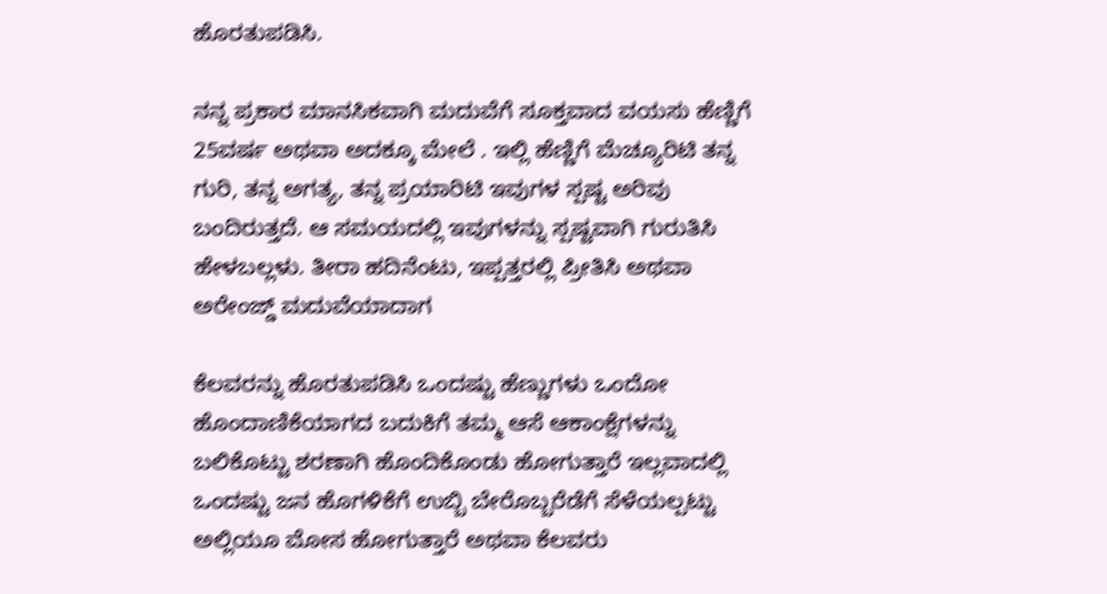ಹೊರತುಪಡಿಸಿ.

ನನ್ನ ಪ್ರಕಾರ ಮಾನಸಿಕವಾಗಿ ಮದುವೆಗೆ ಸೂಕ್ತವಾದ ವಯಸು ಹೆಣ್ಣಿಗೆ 25ವರ್ಷ ಅಥವಾ ಅದಕ್ಕೂ‌ ಮೇಲೆ . ಇಲ್ಲಿ ಹೆಣ್ಣಿಗೆ ಮೆಚ್ಯೂರಿಟಿ ತನ್ನ ಗುರಿ, ತನ್ನ ಅಗತ್ಯ, ತನ್ನ ಪ್ರಯಾರಿಟಿ ಇವುಗಳ ಸ್ಪಷ್ಟ ಅರಿವು ಬಂದಿರುತ್ತದೆ. ಆ ಸಮಯದಲ್ಲಿ ಇವುಗಳನ್ನು ಸ್ಪಷ್ಟವಾಗಿ ಗುರುತಿಸಿ ಹೇಳಬಲ್ಲಳು. ತೀರಾ ಹದಿನೆಂಟು, ಇಪ್ಪತ್ತರಲ್ಲಿ ಪ್ರೀತಿಸಿ ಅಥವಾ ಅರೇಂಜ್ಡ್ ಮದುವೆಯಾದಾಗ

ಕೆಲವರನ್ನು ಹೊರತುಪಡಿಸಿ ಒಂದಷ್ಟು ಹೆಣ್ಣುಗಳು ಒಂದೋ ಹೊಂದಾಣಿಕೆಯಾಗದ ಬದುಕಿಗೆ‌‌ ತಮ್ಮ ಆಸೆ ಆಕಾಂಕ್ಷೆಗಳನ್ನು ಬಲಿಕೊಟ್ಟು ಶರಣಾಗಿ ಹೊಂದಿಕೊಂಡು ಹೋಗುತ್ತಾರೆ ಇಲ್ಲವಾದಲ್ಲಿ ಒಂದಷ್ಟು ಜನ ಹೊಗಳಿಕೆಗೆ ಉಬ್ಬಿ ಬೇರೊಬ್ಬರೆಡೆಗೆ ಸೆಳೆಯಲ್ಪಟ್ಟು ಅಲ್ಲಿಯೂ ಮೋಸ ಹೋಗುತ್ತಾರೆ ಅಥವಾ ಕೆಲವರು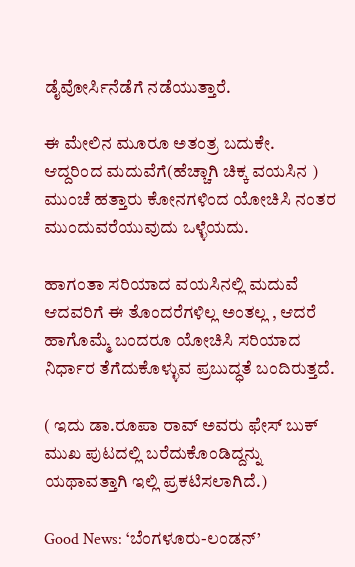ಡೈವೋರ್ಸಿನೆಡೆಗೆ ನಡೆಯುತ್ತಾರೆ.

ಈ ಮೇಲಿನ ಮೂರೂ ಅತಂತ್ರ ಬದುಕೇ. ಆದ್ದರಿಂದ ಮದುವೆಗೆ(ಹೆಚ್ಚಾಗಿ ಚಿಕ್ಕ ವಯಸಿನ ) ಮುಂಚೆ‌ ಹತ್ತಾರು ಕೋನಗಳಿಂದ ಯೋಚಿಸಿ ನಂತರ ಮುಂದುವರೆಯುವುದು ಒಳ್ಳೆಯದು.

ಹಾಗಂತಾ ಸರಿಯಾದ ವಯಸಿನಲ್ಲಿ ಮದುವೆ ಆದವರಿಗೆ ಈ ತೊಂದರೆಗಳಿಲ್ಲ ಅಂತಲ್ಲ , ಆದರೆ ಹಾಗೊಮ್ಮೆ ಬಂದರೂ ಯೋಚಿಸಿ ಸರಿಯಾದ ನಿರ್ಧಾರ ತೆಗೆದುಕೊಳ್ಳುವ ಪ್ರಬುದ್ಧತೆ ಬಂದಿರುತ್ತದೆ.

( ಇದು ಡಾ.ರೂಪಾ ರಾವ್ ಅವರು ಫೇಸ್ ಬುಕ್ ಮುಖ ಪುಟದಲ್ಲಿ ಬರೆದುಕೊಂಡಿದ್ದನ್ನು ಯಥಾವತ್ತಾಗಿ ಇಲ್ಲಿ ಪ್ರಕಟಿಸಲಾಗಿದೆ.)

Good News: ‘ಬೆಂಗಳೂರು-ಲಂಡನ್’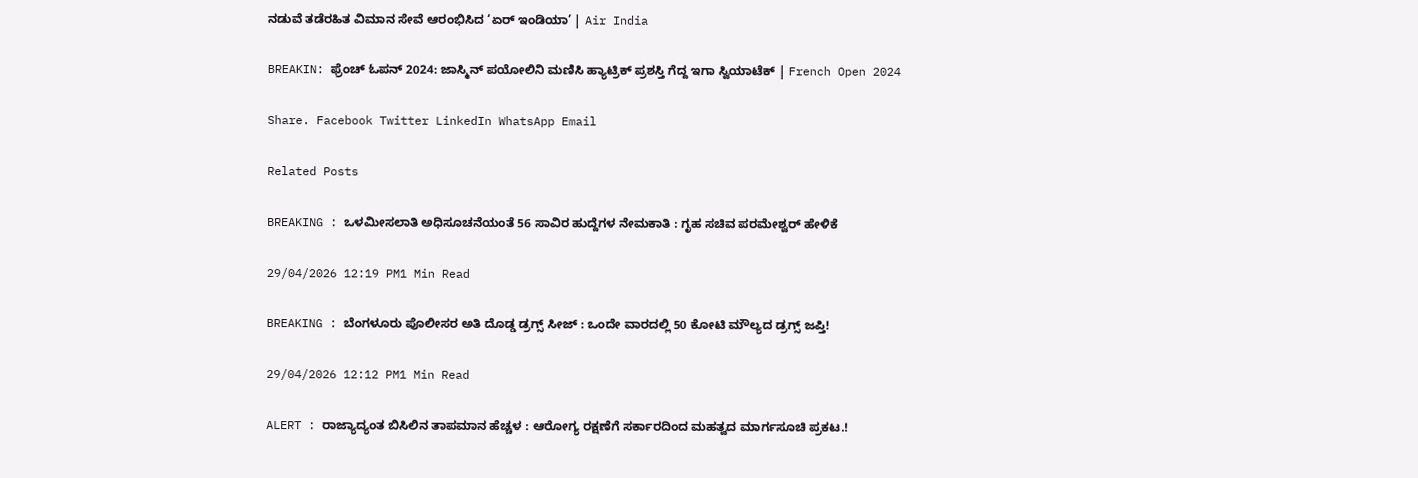ನಡುವೆ ತಡೆರಹಿತ ವಿಮಾನ ಸೇವೆ ಆರಂಭಿಸಿದ ‘ಏರ್ ಇಂಡಿಯಾ’ | Air India

BREAKIN: ಫ್ರೆಂಚ್ ಓಪನ್ 2024: ಜಾಸ್ಮಿನ್ ಪಯೋಲಿನಿ ಮಣಿಸಿ ಹ್ಯಾಟ್ರಿಕ್ ಪ್ರಶಸ್ತಿ ಗೆದ್ದ ಇಗಾ ಸ್ವಿಯಾಟೆಕ್ | French Open 2024

Share. Facebook Twitter LinkedIn WhatsApp Email

Related Posts

BREAKING : ಒಳಮೀಸಲಾತಿ ಅಧಿಸೂಚನೆಯಂತೆ 56 ಸಾವಿರ ಹುದ್ದೆಗಳ ನೇಮಕಾತಿ : ಗೃಹ ಸಚಿವ ಪರಮೇಶ್ವರ್ ಹೇಳಿಕೆ

29/04/2026 12:19 PM1 Min Read

BREAKING : ಬೆಂಗಳೂರು ಪೊಲೀಸರ ಅತಿ ದೊಡ್ಡ ಡ್ರಗ್ಸ್ ಸೀಜ್ : ಒಂದೇ ವಾರದಲ್ಲಿ 50 ಕೋಟಿ ಮೌಲ್ಯದ ಡ್ರಗ್ಸ್ ಜಪ್ತಿ!

29/04/2026 12:12 PM1 Min Read

ALERT : ರಾಜ್ಯಾದ್ಯಂತ ಬಿಸಿಲಿನ ತಾಪಮಾನ ಹೆಚ್ಚಳ : ಆರೋಗ್ಯ ರಕ್ಷಣೆಗೆ ಸರ್ಕಾರದಿಂದ ಮಹತ್ವದ ಮಾರ್ಗಸೂಚಿ ಪ್ರಕಟ.!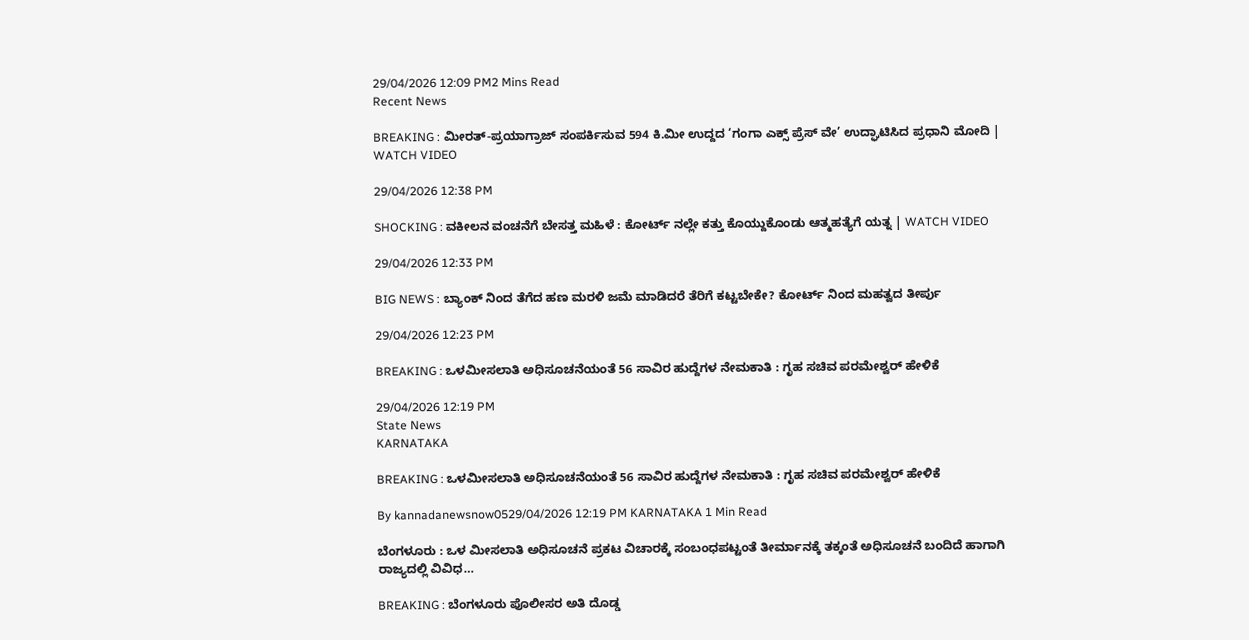29/04/2026 12:09 PM2 Mins Read
Recent News

BREAKING : ಮೀರತ್-ಪ್ರಯಾಗ್ರಾಜ್ ಸಂಪರ್ಕಿಸುವ 594 ಕಿ.ಮೀ ಉದ್ದದ ‘ಗಂಗಾ ಎಕ್ಸ್ ಪ್ರೆಸ್ ವೇ’ ಉದ್ಘಾಟಿಸಿದ ಪ್ರಧಾನಿ ಮೋದಿ | WATCH VIDEO

29/04/2026 12:38 PM

SHOCKING : ವಕೀಲನ ವಂಚನೆಗೆ ಬೇಸತ್ತ ಮಹಿಳೆ : ಕೋರ್ಟ್ ನಲ್ಲೇ ಕತ್ತು ಕೊಯ್ದುಕೊಂಡು ಆತ್ಮಹತ್ಯೆಗೆ ಯತ್ನ | WATCH VIDEO

29/04/2026 12:33 PM

BIG NEWS : ಬ್ಯಾಂಕ್ ನಿಂದ ತೆಗೆದ ಹಣ ಮರಳಿ ಜಮೆ ಮಾಡಿದರೆ ತೆರಿಗೆ ಕಟ್ಟಬೇಕೇ? ಕೋರ್ಟ್ ನಿಂದ ಮಹತ್ವದ ತೀರ್ಪು

29/04/2026 12:23 PM

BREAKING : ಒಳಮೀಸಲಾತಿ ಅಧಿಸೂಚನೆಯಂತೆ 56 ಸಾವಿರ ಹುದ್ದೆಗಳ ನೇಮಕಾತಿ : ಗೃಹ ಸಚಿವ ಪರಮೇಶ್ವರ್ ಹೇಳಿಕೆ

29/04/2026 12:19 PM
State News
KARNATAKA

BREAKING : ಒಳಮೀಸಲಾತಿ ಅಧಿಸೂಚನೆಯಂತೆ 56 ಸಾವಿರ ಹುದ್ದೆಗಳ ನೇಮಕಾತಿ : ಗೃಹ ಸಚಿವ ಪರಮೇಶ್ವರ್ ಹೇಳಿಕೆ

By kannadanewsnow0529/04/2026 12:19 PM KARNATAKA 1 Min Read

ಬೆಂಗಳೂರು : ಒಳ ಮೀಸಲಾತಿ ಅಧಿಸೂಚನೆ ಪ್ರಕಟ ವಿಚಾರಕ್ಕೆ ಸಂಬಂಧಪಟ್ಟಂತೆ ತೀರ್ಮಾನಕ್ಕೆ ತಕ್ಕಂತೆ ಅಧಿಸೂಚನೆ ಬಂದಿದೆ ಹಾಗಾಗಿ ರಾಜ್ಯದಲ್ಲಿ ವಿವಿಧ…

BREAKING : ಬೆಂಗಳೂರು ಪೊಲೀಸರ ಅತಿ ದೊಡ್ಡ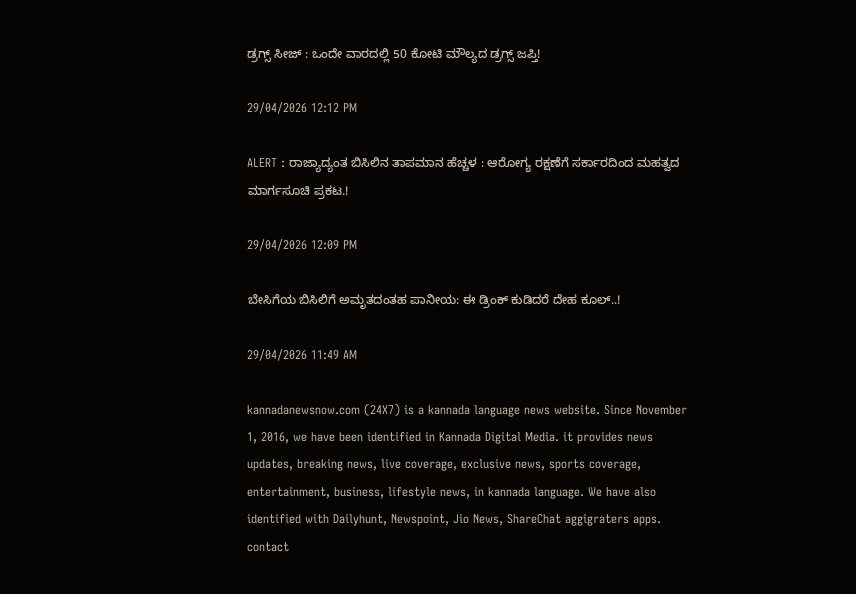ಡ್ರಗ್ಸ್ ಸೀಜ್ : ಒಂದೇ ವಾರದಲ್ಲಿ 50 ಕೋಟಿ ಮೌಲ್ಯದ ಡ್ರಗ್ಸ್ ಜಪ್ತಿ!

29/04/2026 12:12 PM

ALERT : ರಾಜ್ಯಾದ್ಯಂತ ಬಿಸಿಲಿನ ತಾಪಮಾನ ಹೆಚ್ಚಳ : ಆರೋಗ್ಯ ರಕ್ಷಣೆಗೆ ಸರ್ಕಾರದಿಂದ ಮಹತ್ವದ ಮಾರ್ಗಸೂಚಿ ಪ್ರಕಟ.!

29/04/2026 12:09 PM

ಬೇಸಿಗೆಯ ಬಿಸಿಲಿಗೆ ಅಮೃತದಂತಹ ಪಾನೀಯ: ಈ ಡ್ರಿಂಕ್ ಕುಡಿದರೆ ದೇಹ ಕೂಲ್..!

29/04/2026 11:49 AM

kannadanewsnow.com (24X7) is a kannada language news website. Since November 1, 2016, we have been identified in Kannada Digital Media. it provides news updates, breaking news, live coverage, exclusive news, sports coverage, entertainment, business, lifestyle news, in kannada language. We have also identified with Dailyhunt, Newspoint, Jio News, ShareChat aggigraters apps. contact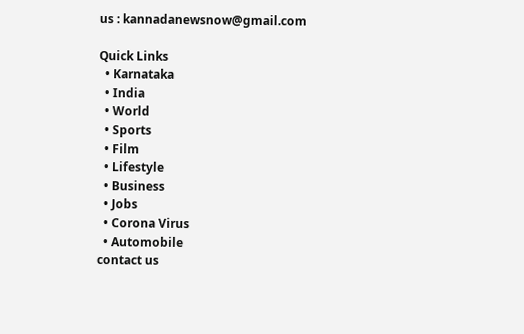us : kannadanewsnow@gmail.com

Quick Links
  • Karnataka
  • India
  • World
  • Sports
  • Film
  • Lifestyle
  • Business
  • Jobs
  • Corona Virus
  • Automobile
contact us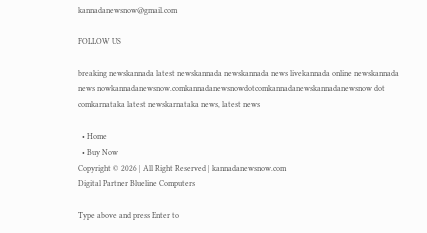kannadanewsnow@gmail.com

FOLLOW US

breaking newskannada latest newskannada newskannada news livekannada online newskannada news nowkannadanewsnow.comkannadanewsnowdotcomkannadanewskannadanewsnow dot comkarnataka latest newskarnataka news, latest news

  • Home
  • Buy Now
Copyright © 2026 | All Right Reserved | kannadanewsnow.com
Digital Partner Blueline Computers

Type above and press Enter to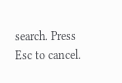search. Press Esc to cancel.